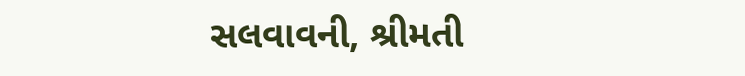સલવાવની, શ્રીમતી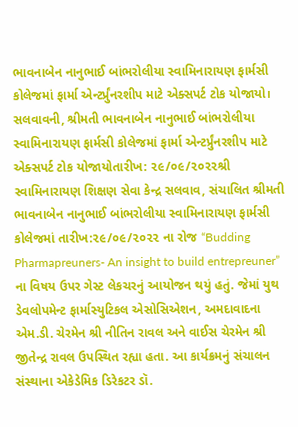ભાવનાબેન નાનુભાઈ બાંભરોલીયા સ્વામિનારાયણ ફાર્મસી કોલેજમાં ફાર્મા એન્ટર્પ્રુંનરશીપ માટે એક્સપર્ટ ટોક યોજાયો।
સલવાવની, શ્રીમતી ભાવનાબેન નાનુભાઈ બાંભરોલીયા સ્વામિનારાયણ ફાર્મસી કોલેજમાં ફાર્મા એન્ટર્પ્રુંનરશીપ માટે એક્સપર્ટ ટોક યોજાયોતારીખ: ૨૯/૦૯/૨૦૨૨શ્રી સ્વામિનારાયણ શિક્ષણ સેવા કેન્દ્ર સલવાવ, સંચાલિત શ્રીમતી ભાવનાબેન નાનુભાઈ બાંભરોલીયા સ્વામિનારાયણ ફાર્મસી કોલેજમાં તારીખ:૨૯/૦૯/૨૦૨૨ ના રોજ “Budding Pharmapreuners- An insight to build entrepreuner” ના વિષય ઉપર ગેસ્ટ લેકચરનું આયોજન થયું હતું. જેમાં યુથ ડેવલોપમેન્ટ ફાર્માસ્યુટિકલ એસોસિએશન, અમદાવાદના એમ.ડી. ચેરમેન શ્રી નીતિન રાવલ અને વાઈસ ચેરમેન શ્રી જીતેન્દ્ર રાવલ ઉપસ્થિત રહ્યા હતા. આ કાર્યક્રમનું સંચાલન સંસ્થાના એકેડેમિક ડિરેકટર ડૉ.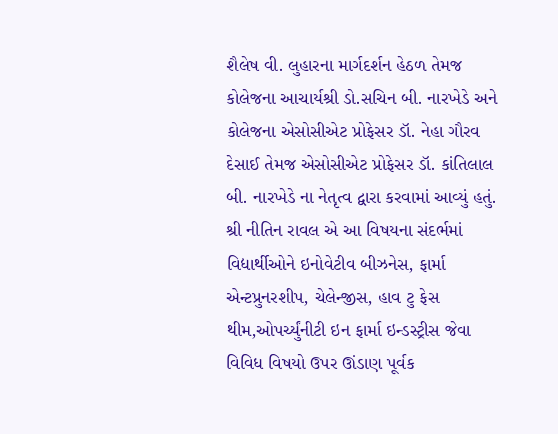શૈલેષ વી. લુહારના માર્ગદર્શન હેઠળ તેમજ કોલેજના આચાર્યશ્રી ડો.સચિન બી. નારખેડે અને કોલેજના એસોસીએટ પ્રોફેસર ડૉ. નેહા ગૌરવ દેસાઈ તેમજ એસોસીએટ પ્રોફેસર ડૉ. કાંતિલાલ બી. નારખેડે ના નેતૃત્વ દ્વારા કરવામાં આવ્યું હતું. શ્રી નીતિન રાવલ એ આ વિષયના સંદર્ભમાં વિદ્યાર્થીઓને ઇનોવેટીવ બીઝનેસ, ફાર્મા એન્ટપ્રુનરશીપ, ચેલેન્જીસ, હાવ ટુ ફેસ થીમ,ઓપર્ચ્યુંનીટી ઇન ફાર્મા ઇન્ડસ્ટ્રીસ જેવા વિવિધ વિષયો ઉપર ઊંડાણ પૂર્વક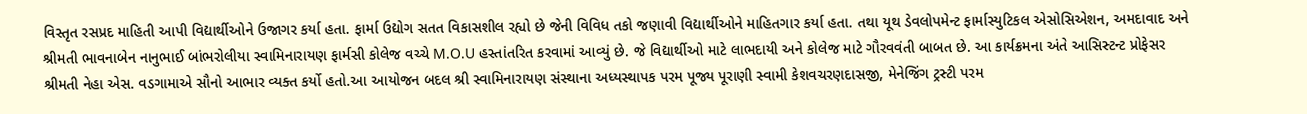વિસ્તૃત રસપ્રદ માહિતી આપી વિદ્યાર્થીઓને ઉજાગર કર્યા હતા. ફાર્મા ઉદ્યોગ સતત વિકાસશીલ રહ્યો છે જેની વિવિધ તકો જણાવી વિદ્યાર્થીઓને માહિતગાર કર્યા હતા. તથા યૂથ ડેવલોપમેન્ટ ફાર્માસ્યુટિકલ એસોસિએશન, અમદાવાદ અને શ્રીમતી ભાવનાબેન નાનુભાઈ બાંભરોલીયા સ્વામિનારાયણ ફાર્મસી કોલેજ વચ્ચે M.O.U હસ્તાંતરિત કરવામાં આવ્યું છે. જે વિદ્યાર્થીઓ માટે લાભદાયી અને કોલેજ માટે ગૌરવવંતી બાબત છે. આ કાર્યક્રમના અંતે આસિસ્ટન્ટ પ્રોફેસર શ્રીમતી નેહા એસ. વડગામાએ સૌનો આભાર વ્યક્ત કર્યો હતો.આ આયોજન બદલ શ્રી સ્વામિનારાયણ સંસ્થાના અધ્યસ્થાપક પરમ પૂજ્ય પૂરાણી સ્વામી કેશવચરણદાસજી, મેનેજિંગ ટ્રસ્ટી પરમ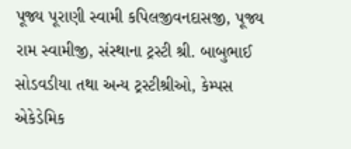પૂજ્ય પૂરાણી સ્વામી કપિલજીવનદાસજી, પૂજ્ય રામ સ્વામીજી, સંસ્થાના ટ્રસ્ટી શ્રી. બાબુભાઈ સોડવડીયા તથા અન્ય ટ્રસ્ટીશ્રીઓ, કેમ્પસ એકેડેમિક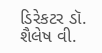ડિરેકટર ડૉ. શૈલેષ વી.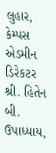લુહાર, કેમ્પસ એડમીન ડિરેકટર શ્રી. હિતેન બી. ઉપાધ્યાય,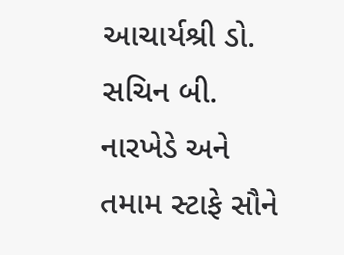આચાર્યશ્રી ડો. સચિન બી. નારખેડે અને તમામ સ્ટાફે સૌને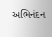અભિનંદન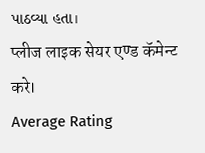પાઠવ્યા હતા।
प्लीज लाइक सेयर एण्ड कॅमेन्ट करे।
Average Rating